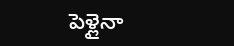పెళ్లైనా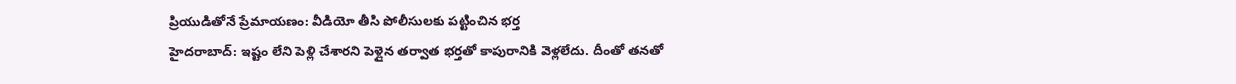ప్రియుడితోనే ప్రేమాయణం: వీడియో తీసి పోలీసులకు పట్టించిన భర్త
హైదరాబాద్: ఇష్టం లేని పెళ్లి చేశారని పెళ్లైన తర్వాత భర్తతో కాపురానికి వెళ్లలేదు. దీంతో తనతో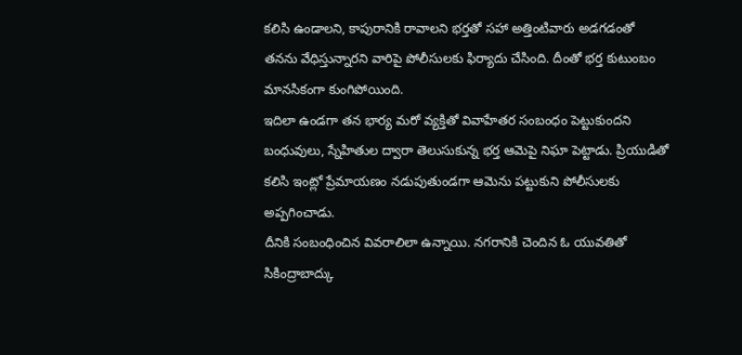కలిసి ఉండాలని, కాపురానికి రావాలని భర్తతో సహా అత్తింటివారు అడగడంతో తనను వేధిస్తున్నారని వారిపై పోలీసులకు ఫిర్యాదు చేసింది. దీంతో భర్త కుటుంబం మానసికంగా కుంగిపోయింది.
ఇదిలా ఉండగా తన భార్య మరో వ్యక్తితో వివాహేతర సంబంధం పెట్టుకుందని బంధువులు, స్నేహితుల ద్వారా తెలుసుకున్న భర్త ఆమెపై నిఘా పెట్టాడు. ప్రియుడితో కలిసి ఇంట్లో ప్రేమాయణం నడుపుతుండగా ఆమెను పట్టుకుని పోలీసులకు అప్పగించాడు.
దీనికి సంబంధించిన వివరాలిలా ఉన్నాయి. నగరానికి చెందిన ఓ యువతితో సికింద్రాబాద్కు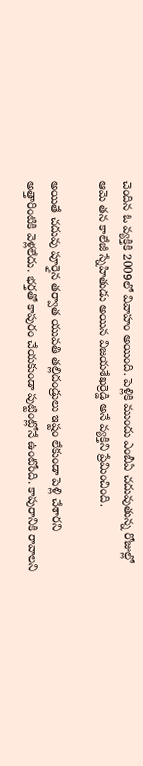చెందిన ఓ వ్యక్తికి 2009లో వివాహం అయింది. పెళ్లికి ముందు ఎంబీఏ చదువుతున్న రోజుల్లో ఆమె తన కాలేజీ స్నేహితుడు అయిన విజయశేఖర్రెడ్డి అనే వ్యక్తిని ప్రేమించింది.

అయితే చదువు పూర్తైన తర్వాత యువతి తల్లిదండ్రులు ఇష్టం లేకుండా పెళ్లి చేశారని అత్తారింటికి వెళ్లలేదు. భర్తతో కాపురం చేయకుండా పుట్టింట్లోనే ఉంటోంది. కాపురానికి రావాలని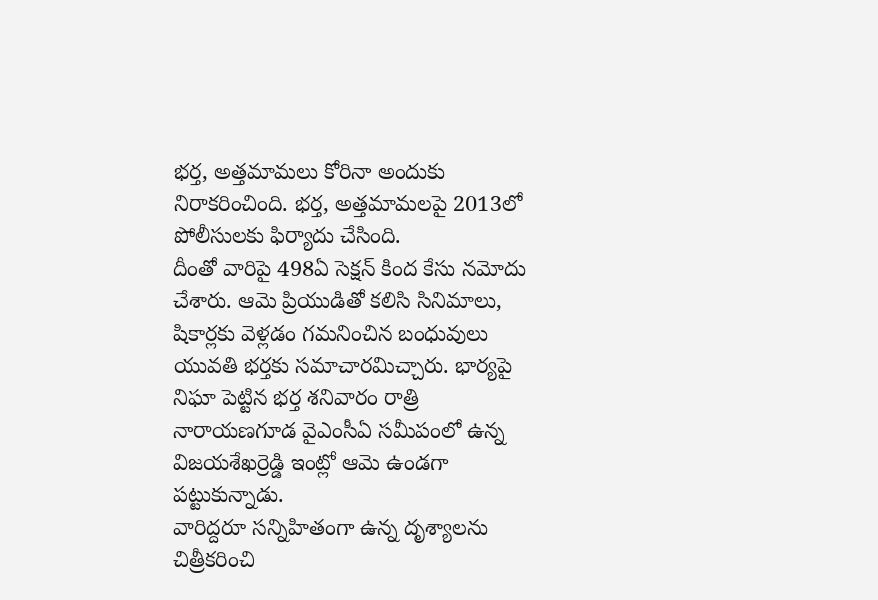భర్త, అత్తమామలు కోరినా అందుకు నిరాకరించింది. భర్త, అత్తమామలపై 2013లో పోలీసులకు ఫిర్యాదు చేసింది.
దీంతో వారిపై 498ఏ సెక్షన్ కింద కేసు నమోదు చేశారు. ఆమె ప్రియుడితో కలిసి సినిమాలు, షికార్లకు వెళ్లడం గమనించిన బంధువులు యువతి భర్తకు సమాచారమిచ్చారు. భార్యపై నిఘా పెట్టిన భర్త శనివారం రాత్రి నారాయణగూడ వైఎంసీఏ సమీపంలో ఉన్న విజయశేఖర్రెడ్డి ఇంట్లో ఆమె ఉండగా పట్టుకున్నాడు.
వారిద్దరూ సన్నిహితంగా ఉన్న దృశ్యాలను చిత్రీకరించి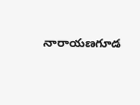నారాయణగూడ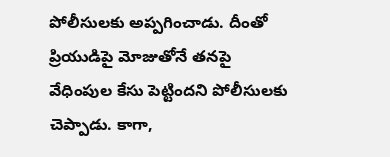పోలీసులకు అప్పగించాడు. దీంతో ప్రియుడిపై మోజుతోనే తనపై వేధింపుల కేసు పెట్టిందని పోలీసులకు చెప్పాడు. కాగా,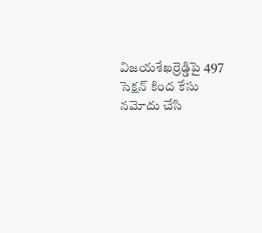విజయశేఖర్రెడ్డిపై 497 సెక్షన్ కింద కేసు నమోదు చేసి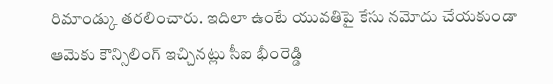రిమాండ్కు తరలించారు. ఇదిలా ఉంటే యువతిపై కేసు నమోదు చేయకుండా ఆమెకు కౌన్సిలింగ్ ఇచ్చినట్లు సీఐ భీంరెడ్డి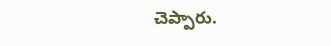చెప్పారు.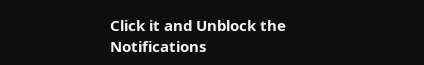Click it and Unblock the Notifications